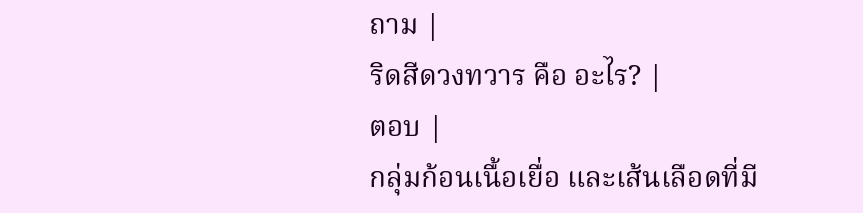ถาม |
ริดสีดวงทวาร คือ อะไร? |
ตอบ |
กลุ่มก้อนเนื้อเยื่อ และเส้นเลือดที่มี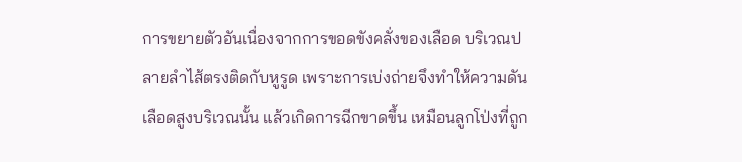การขยายตัวอันเนื่องจากการขอดขังคลั่งของเลือด บริเวณปลายลำไส้ตรงติดกับหูรูด เพราะการเบ่งถ่ายจึงทำให้ความดันเลือดสูงบริเวณนั้น แล้วเกิดการฉีกขาดขึ้น เหมือนลูกโป่งที่ถูก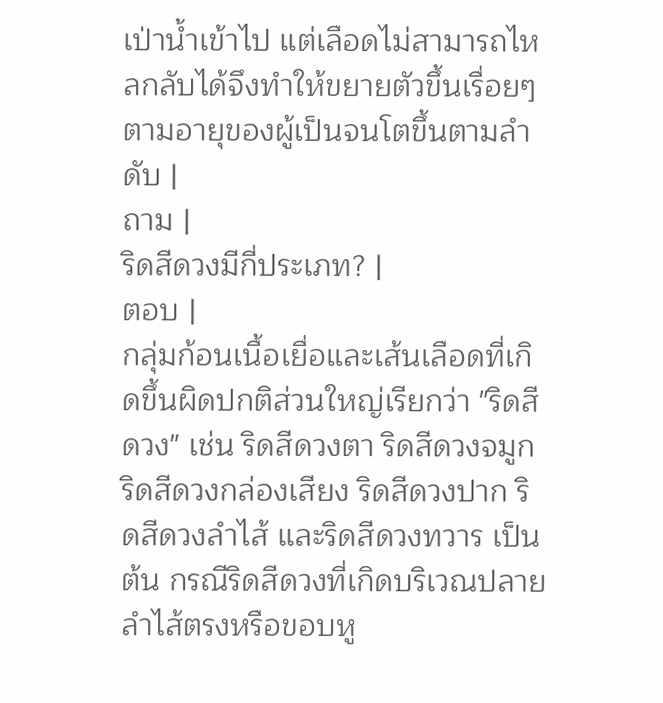เป่าน้ำเข้าไป แต่เลือดไม่สามารถไหลกลับได้จึงทำให้ขยายตัวขึ้นเรื่อยๆ ตามอายุของผู้เป็นจนโตขึ้นตามลำดับ |
ถาม |
ริดสีดวงมีกี่ประเภท? |
ตอบ |
กลุ่มก้อนเนื้อเยื่อและเส้นเลือดที่เกิดขึ้นผิดปกติส่วนใหญ่เรียกว่า "ริดสีดวง" เช่น ริดสีดวงตา ริดสีดวงจมูก ริดสีดวงกล่องเสียง ริดสีดวงปาก ริดสีดวงลำไส้ และริดสีดวงทวาร เป็นต้น กรณีริดสีดวงที่เกิดบริเวณปลายลำไส้ตรงหรือขอบหู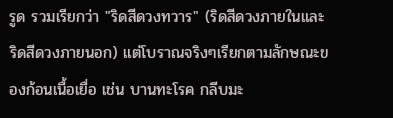รูด รวมเรียกว่า "ริดสีดวงทวาร" (ริดสีดวงภายในและริดสีดวงภายนอก) แต่โบราณจริงๆเรียกตามลักษณะของก้อนเนื้อเยื่อ เช่น บานทะโรค กลีบมะ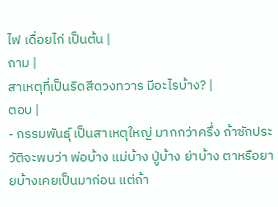ไฟ เดื่อยไก่ เป็นต้น |
ถาม |
สาเหตุที่เป็นริดสีดวงทวาร มีอะไรบ้าง? |
ตอบ |
- กรรมพันธุ์ เป็นสาเหตุใหญ่ มากกว่าครึ่ง ถ้าซักประวัติจะพบว่า พ่อบ้าง แม่บ้าง ปู่บ้าง ย่าบ้าง ตาหรือยายบ้างเคยเป็นมาก่อน แต่ถ้า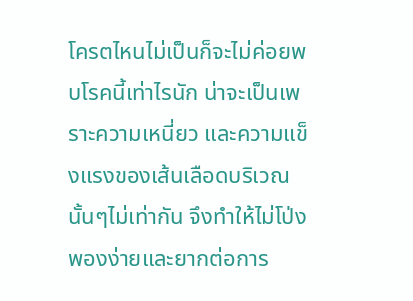โครตไหนไม่เป็นก็จะไม่ค่อยพบโรคนี้เท่าไรนัก น่าจะเป็นเพราะความเหนี่ยว และความแข็งแรงของเส้นเลือดบริเวณนั้นๆไม่เท่ากัน จึงทำให้ไม่โป่งพองง่ายและยากต่อการ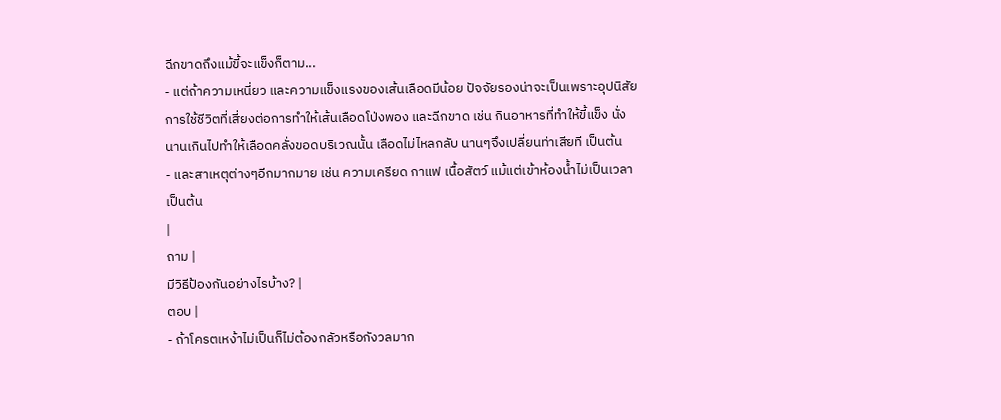ฉีกขาดถึงแม้ขี้จะแข็งก็ตาม...
- แต่ถ้าความเหนี่ยว และความแข็งแรงของเส้นเลือดมีน้อย ปัจจัยรองน่าจะเป็นเพราะอุปนิสัยการใช้ชีวิตที่เสี่ยงต่อการทำให้เส้นเลือดโป่งพอง และฉีกขาด เช่น กินอาหารที่ทำให้ขี้แข็ง นั่งนานเกินไปทำให้เลือดคลั่งขอดบริเวณนั้น เลือดไม่ไหลกลับ นานๆจึงเปลี่ยนท่าเสียที เป็นต้น
- และสาเหตุต่างๆอีกมากมาย เช่น ความเครียด กาแฟ เนื้อสัตว์ แม้แต่เข้าห้องน้ำไม่เป็นเวลา เป็นต้น
|
ถาม |
มีวิธีป้องกันอย่างไรบ้าง? |
ตอบ |
- ถ้าโครตเหง้าไม่เป็นก็ไม่ต้องกลัวหรือกังวลมาก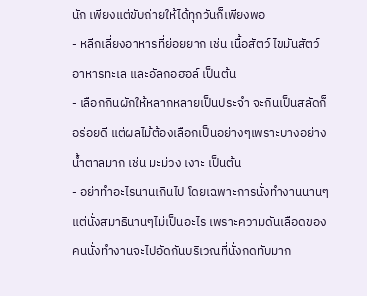นัก เพียงแต่ขับถ่ายให้ได้ทุกวันก็เพียงพอ
- หลีกเลี่ยงอาหารที่ย่อยยาก เช่น เนื้อสัตว์ ไขมันสัตว์ อาหารทะเล และอัลกอฮอล์ เป็นต้น
- เลือกกินผักให้หลากหลายเป็นประจำ จะกินเป็นสลัดก็อร่อยดี แต่ผลไม้ต้องเลือกเป็นอย่างๆเพราะบางอย่างน้ำตาลมาก เช่น มะม่วง เงาะ เป็นต้น
- อย่าทำอะไรนานเกินไป โดยเฉพาะการนั่งทำงานนานๆ แต่นั่งสมาธินานๆไม่เป็นอะไร เพราะความดันเลือดของคนนั่งทำงานจะไปอัดกันบริเวณที่นั่งกดทับมาก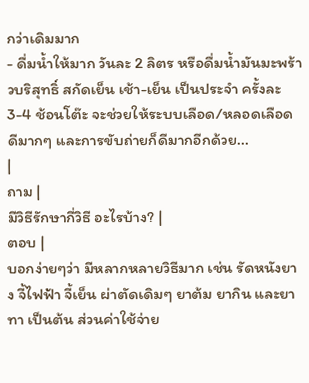กว่าเดิมมาก
- ดื่มน้ำให้มาก วันละ 2 ลิตร หรือดื่มน้ำมันมะพร้าวบริสุทธิ์ สกัดเย็น เช้า-เย็น เป็นประจำ ครั้งละ 3-4 ช้อนโต๊ะ จะช่วยให้ระบบเลือด/หลอดเลือดดีมากๆ และการขับถ่ายก็ดีมากอีกด้วย...
|
ถาม |
มีวิธีรักษากี่วิธี อะไรบ้าง? |
ตอบ |
บอกง่ายๆว่า มีหลากหลายวิธีมาก เช่น รัดหนังยาง จี้ไฟฟ้า จี้เย็น ผ่าตัดเดิมๆ ยาต้ม ยากิน และยาทา เป็นต้น ส่วนค่าใช้จ่าย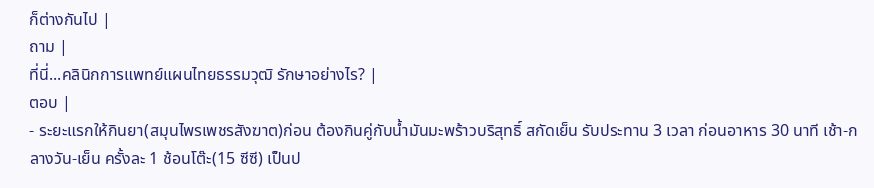ก็ต่างกันไป |
ถาม |
ที่นี่...คลินิกการแพทย์แผนไทยธรรมวุฒิ รักษาอย่างไร? |
ตอบ |
- ระยะแรกให้กินยา(สมุนไพรเพชรสังฆาต)ก่อน ต้องกินคู่กับน้ำมันมะพร้าวบริสุทธิ์ สกัดเย็น รับประทาน 3 เวลา ก่อนอาหาร 30 นาที เช้า-กลางวัน-เย็น ครั้งละ 1 ช้อนโต๊ะ(15 ซีซี) เป็นป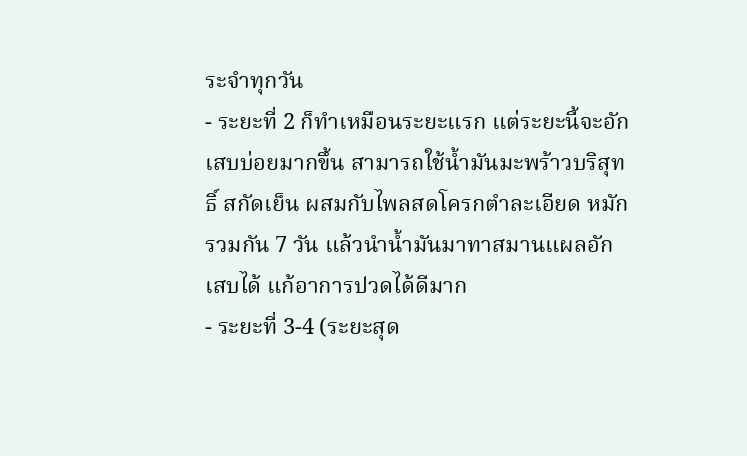ระจำทุกวัน
- ระยะที่ 2 ก็ทำเหมือนระยะแรก แต่ระยะนี้จะอักเสบบ่อยมากขึ้น สามารถใช้น้ำมันมะพร้าวบริสุทธิ์ สกัดเย็น ผสมกับไพลสดโครกตำละเอียด หมักรวมกัน 7 วัน แล้วนำน้ำมันมาทาสมานแผลอักเสบได้ แก้อาการปวดได้ดีมาก
- ระยะที่ 3-4 (ระยะสุด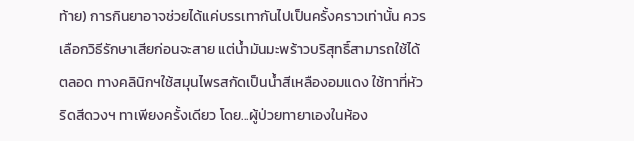ท้าย) การกินยาอาจช่วยได้แค่บรรเทากันไปเป็นครั้งคราวเท่านั้น ควรเลือกวิธีรักษาเสียก่อนจะสาย แต่น้ำมันมะพร้าวบริสุทธิ์สามารถใช้ได้ตลอด ทางคลินิกฯใช้สมุนไพรสกัดเป็นน้ำสีเหลืองอมแดง ใช้ทาที่หัวริดสีดวงฯ ทาเพียงครั้งเดียว โดย...ผู้ป่วยทายาเองในห้อง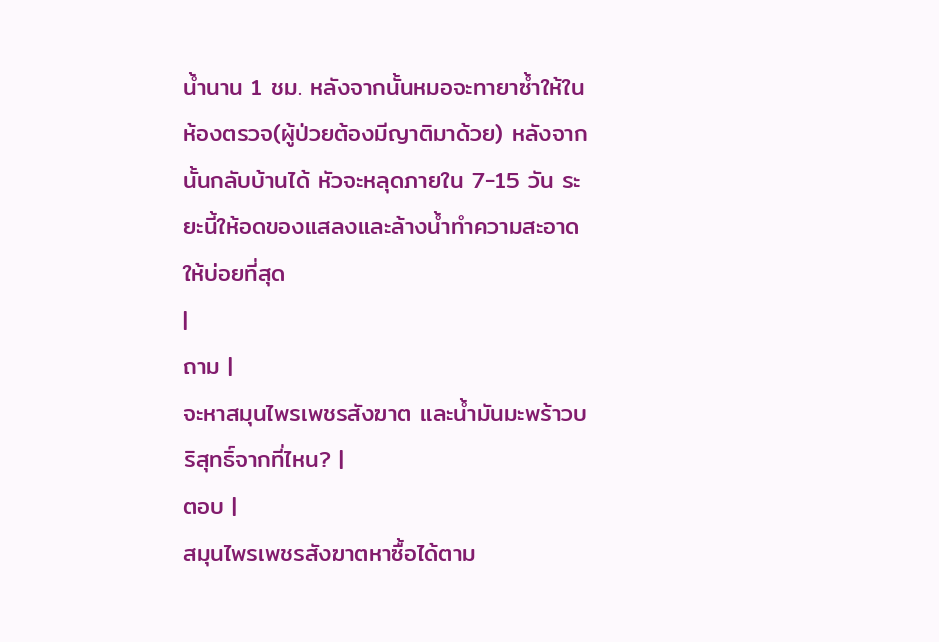น้ำนาน 1 ชม. หลังจากนั้นหมอจะทายาซ้ำให้ในห้องตรวจ(ผู้ป่วยต้องมีญาติมาด้วย) หลังจากนั้นกลับบ้านได้ หัวจะหลุดภายใน 7-15 วัน ระยะนี้ให้อดของแสลงและล้างน้ำทำความสะอาดให้บ่อยที่สุด
|
ถาม |
จะหาสมุนไพรเพชรสังฆาต และน้ำมันมะพร้าวบริสุทธิ์จากที่ไหน? |
ตอบ |
สมุนไพรเพชรสังฆาตหาซื้อได้ตาม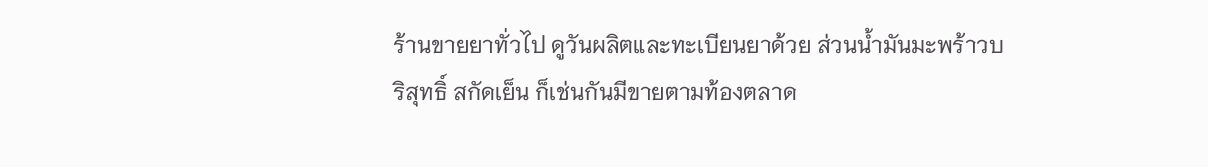ร้านขายยาทั่วไป ดูวันผลิตและทะเบียนยาด้วย ส่วนน้ำมันมะพร้าวบริสุทธิ์ สกัดเย็น ก็เช่นกันมีขายตามท้องตลาด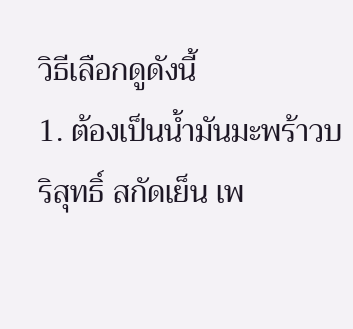วิธีเลือกดูดังนี้
1. ต้องเป็นน้ำมันมะพร้าวบริสุทธิ์ สกัดเย็น เพ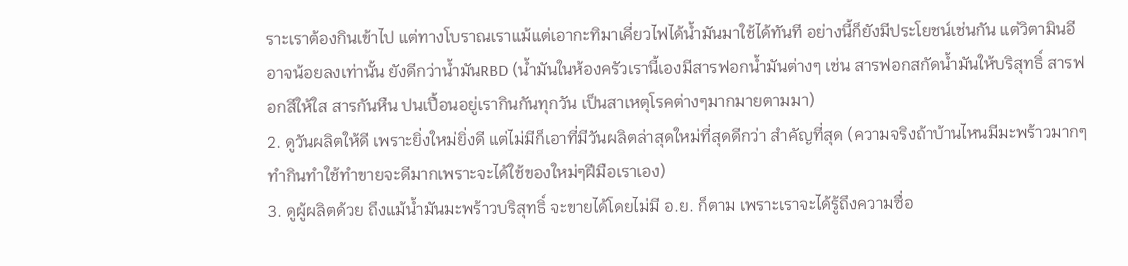ราะเราต้องกินเข้าไป แต่ทางโบราณเราแม้แต่เอากะทิมาเคี่ยวไฟได้น้ำมันมาใช้ได้ทันที อย่างนี้ก็ยังมีประโยชน์เช่นกัน แต่วิตามินอีอาจน้อยลงเท่านั้น ยังดีกว่าน้ำมันRBD (น้ำมันในห้องครัวเรานี้เองมีสารฟอกน้ำมันต่างๆ เช่น สารฟอกสกัดน้ำมันให้บริสุทธิ์ สารฟอกสีให้ใส สารกันหืน ปนเปื้อนอยู่เรากินกันทุกวัน เป็นสาเหตุโรคต่างๆมากมายตามมา)
2. ดูวันผลิตให้ดี เพราะยิ่งใหม่ยิ่งดี แต่ไม่มีก็เอาที่มีวันผลิตล่าสุดใหม่ที่สุดดีกว่า สำคัญที่สุด (ความจริงถ้าบ้านไหนมีมะพร้าวมากๆ ทำกินทำใช้ทำขายจะดีมากเพราะจะได้ใช้ของใหม่ๆฝีมือเราเอง)
3. ดูผู้ผลิตด้วย ถึงแม้น้ำมันมะพร้าวบริสุทธิ์ จะขายได้โดยไม่มี อ.ย. ก็ตาม เพราะเราจะได้รู้ถึงความซื่อ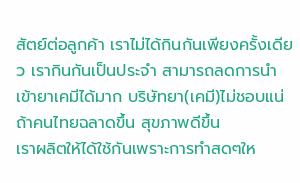สัตย์ต่อลูกค้า เราไม่ได้กินกันเพียงครั้งเดียว เรากินกันเป็นประจำ สามารถลดการนำเข้ายาเคมีได้มาก บริษัทยา(เคมี)ไม่ชอบแน่ถ้าคนไทยฉลาดขึ้น สุขภาพดีขึ้น
เราผลิตให้ได้ใช้กันเพราะการทำสดๆให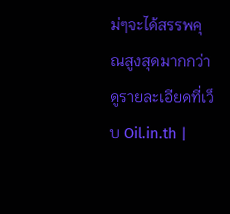ม่ๆจะได้สรรพคุณสูงสุดมากกว่า ดูรายละเอียดที่เว็บ Oil.in.th |